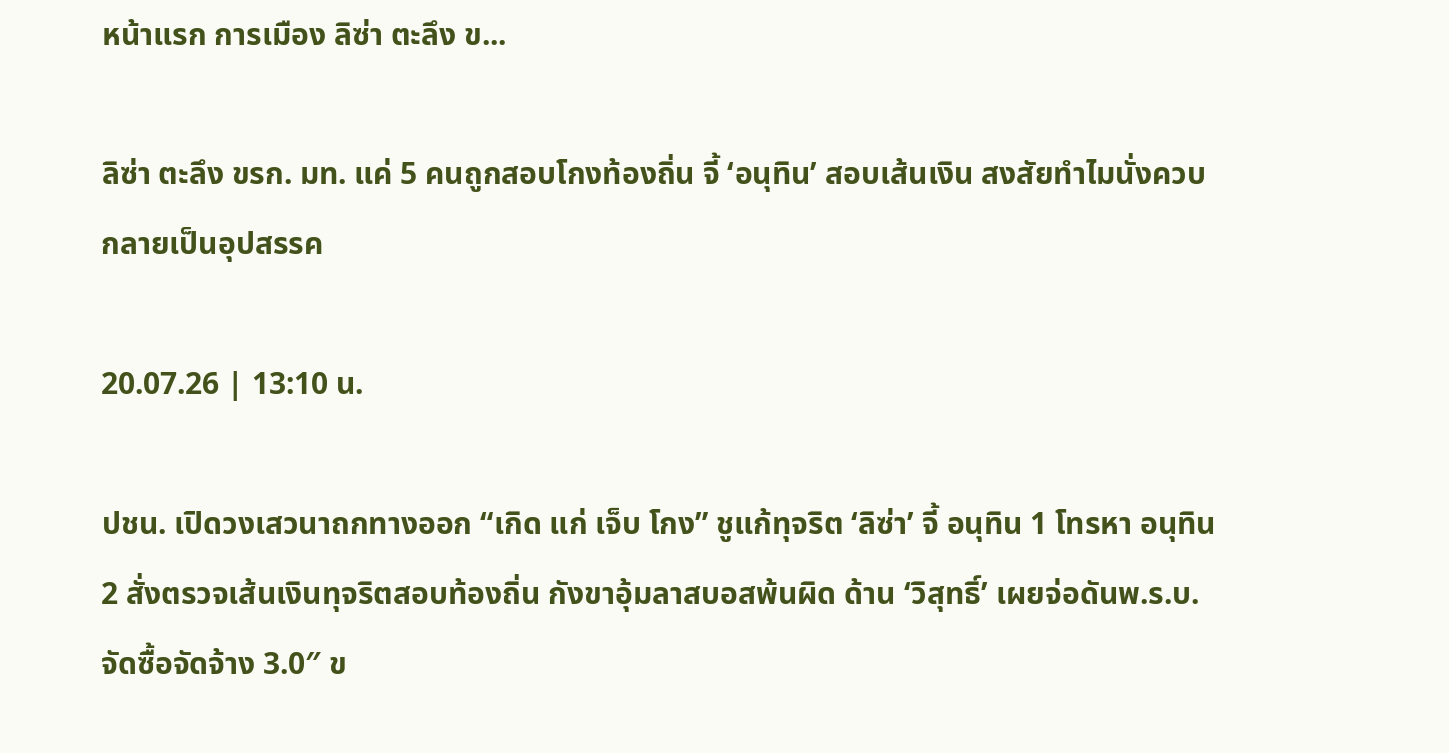หน้าแรก การเมือง ลิซ่า ตะลึง ข...

ลิซ่า ตะลึง ขรก. มท. แค่ 5 คนถูกสอบโกงท้องถิ่น จี้ ‘อนุทิน’ สอบเส้นเงิน สงสัยทำไมนั่งควบกลายเป็นอุปสรรค

20.07.26 | 13:10 น.

ปชน. เปิดวงเสวนาถกทางออก “เกิด แก่ เจ็บ โกง” ชูแก้ทุจริต ‘ลิซ่า’ จี้ อนุทิน 1 โทรหา อนุทิน 2 สั่งตรวจเส้นเงินทุจริตสอบท้องถิ่น กังขาอุ้มลาสบอสพ้นผิด ด้าน ‘วิสุทธิ์’ เผยจ่อดันพ.ร.บ.จัดซื้อจัดจ้าง 3.0″ ข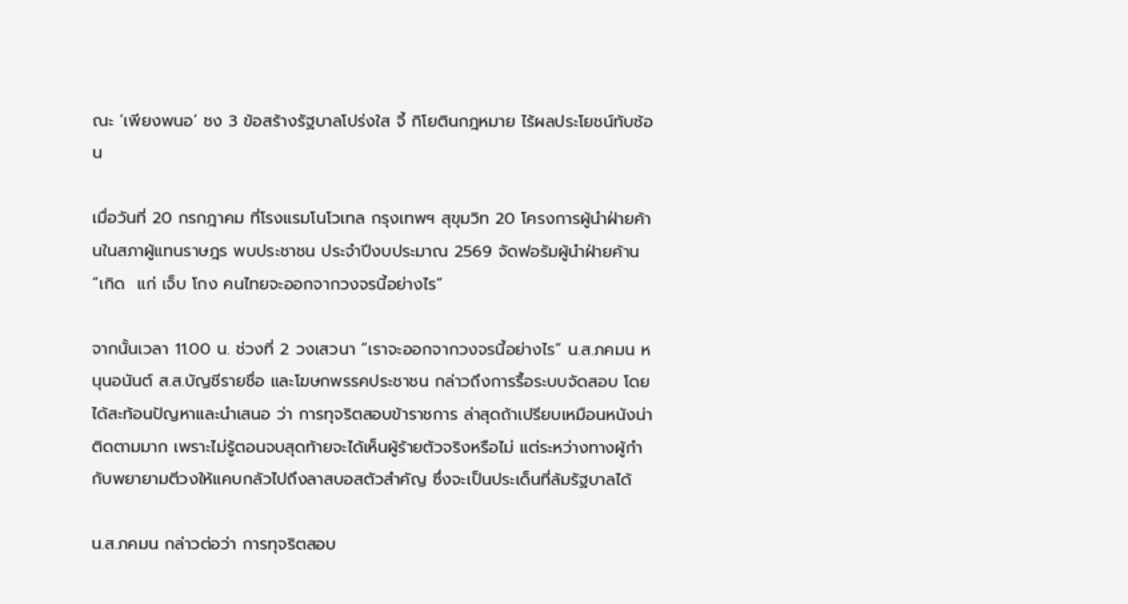ณะ ‘เพียงพนอ’ ชง 3 ข้อสร้างรัฐบาลโปร่งใส จี้ กิโยตินกฎหมาย ไร้ผลประโยชน์ทับซ้อน

เมื่อวันที่ 20 กรกฎาคม ที่โรงแรมโนโวเทล กรุงเทพฯ สุขุมวิท 20 โครงการผู้นำฝ่ายค้านในสภาผู้แทนราษฎร พบประชาชน ประจำปีงบประมาณ 2569 จัดฟอรัมผู้นำฝ่ายค้าน “เกิด  แก่ เจ็บ โกง คนไทยจะออกจากวงจรนี้อย่างไร”

จากนั้นเวลา 11.00 น. ช่วงที่ 2 วงเสวนา “เราจะออกจากวงจรนี้อย่างไร” น.ส.ภคมน หนุนอนันต์ ส.ส.บัญชีรายชื่อ และโฆษกพรรคประชาชน กล่าวถึงการรื้อระบบจัดสอบ โดยได้สะท้อนปัญหาและนำเสนอ ว่า การทุจริตสอบข้าราชการ ล่าสุดถ้าเปรียบเหมือนหนังน่าติดตามมาก เพราะไม่รู้ตอนจบสุดท้ายจะได้เห็นผู้ร้ายตัวจริงหรือไม่ แต่ระหว่างทางผู้กำกับพยายามตีวงให้แคบกลัวไปถึงลาสบอสตัวสำคัญ ซึ่งจะเป็นประเด็นที่ล้มรัฐบาลได้

น.ส.ภคมน กล่าวต่อว่า การทุจริตสอบ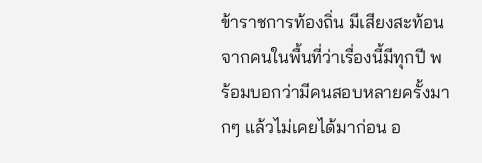ข้าราชการท้องถิ่น มีเสียงสะท้อนจากคนในพื้นที่ว่าเรื่องนี้มีทุกปี พร้อมบอกว่ามีคนสอบหลายครั้งมากๆ แล้วไม่เคยได้มาก่อน อ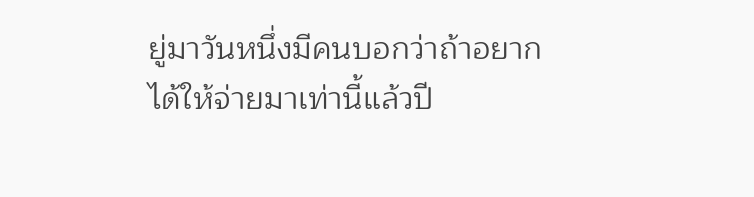ยู่มาวันหนึ่งมีคนบอกว่าถ้าอยากได้ให้จ่ายมาเท่านี้แล้วปี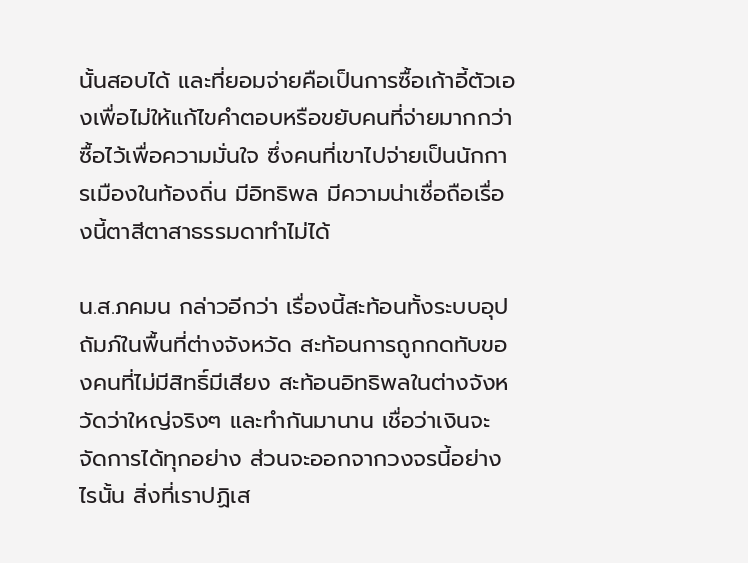นั้นสอบได้ และที่ยอมจ่ายคือเป็นการซื้อเก้าอี้ตัวเองเพื่อไม่ให้แก้ไขคำตอบหรือขยับคนที่จ่ายมากกว่า ซื้อไว้เพื่อความมั่นใจ ซึ่งคนที่เขาไปจ่ายเป็นนักการเมืองในท้องถิ่น มีอิทธิพล มีความน่าเชื่อถือเรื่องนี้ตาสีตาสาธรรมดาทำไม่ได้

น.ส.ภคมน กล่าวอีกว่า เรื่องนี้สะท้อนทั้งระบบอุปถัมภ์ในพื้นที่ต่างจังหวัด สะท้อนการถูกกดทับของคนที่ไม่มีสิทธิ์มีเสียง สะท้อนอิทธิพลในต่างจังหวัดว่าใหญ่จริงๆ และทำกันมานาน เชื่อว่าเงินจะจัดการได้ทุกอย่าง ส่วนจะออกจากวงจรนี้อย่างไรนั้น สิ่งที่เราปฏิเส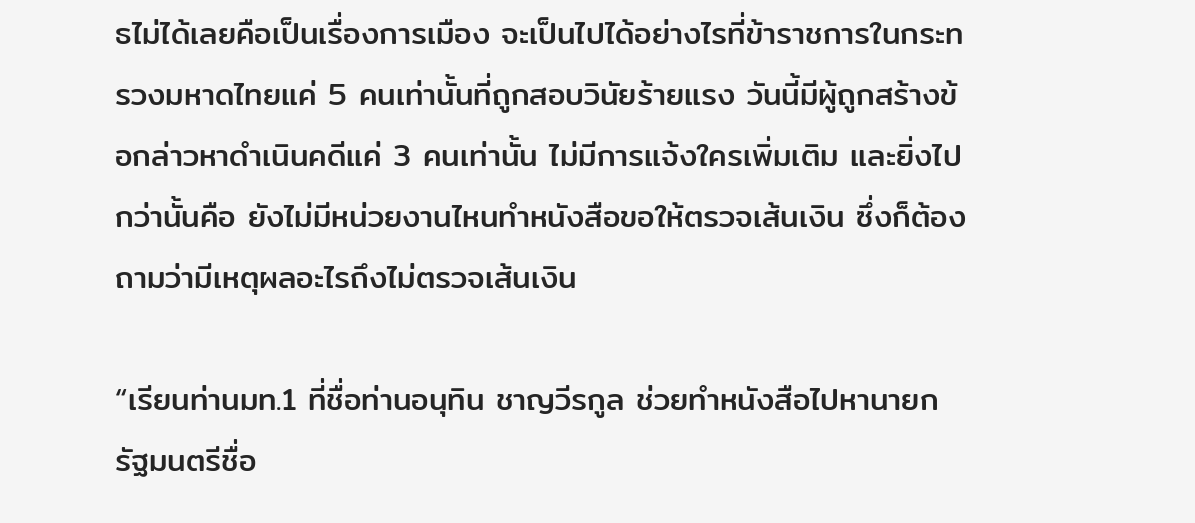ธไม่ได้เลยคือเป็นเรื่องการเมือง จะเป็นไปได้อย่างไรที่ข้าราชการในกระทรวงมหาดไทยแค่ 5 คนเท่านั้นที่ถูกสอบวินัยร้ายแรง วันนี้มีผู้ถูกสร้างข้อกล่าวหาดำเนินคดีแค่ 3 คนเท่านั้น ไม่มีการแจ้งใครเพิ่มเติม และยิ่งไปกว่านั้นคือ ยังไม่มีหน่วยงานไหนทำหนังสือขอให้ตรวจเส้นเงิน ซึ่งก็ต้องถามว่ามีเหตุผลอะไรถึงไม่ตรวจเส้นเงิน

“เรียนท่านมท.1 ที่ชื่อท่านอนุทิน ชาญวีรกูล ช่วยทำหนังสือไปหานายกรัฐมนตรีชื่อ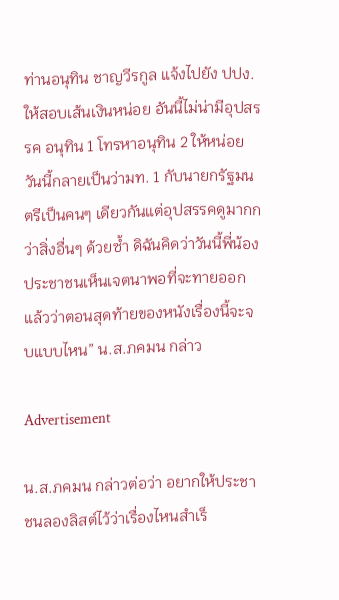ท่านอนุทิน ชาญวีรกูล แจ้งไปยัง ปปง. ให้สอบเส้นเงินหน่อย อันนี้ไม่น่ามีอุปสรรค อนุทิน 1 โทรหาอนุทิน 2 ให้หน่อย วันนี้กลายเป็นว่ามท. 1 กับนายกรัฐมนตรีเป็นคนๆ เดียวกันแต่อุปสรรคดูมากกว่าสิ่งอื่นๆ ด้วยซ้ำ ดิฉันคิดว่าวันนี้พี่น้องประชาชนเห็นเจตนาพอที่จะทายออกแล้วว่าตอนสุดท้ายของหนังเรื่องนี้จะจบแบบไหน” น.ส.ภคมน กล่าว

Advertisement

น.ส.ภคมน กล่าวต่อว่า อยากให้ประชาชนลองลิสต์ไว้ว่าเรื่องไหนสำเร็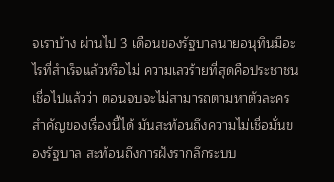จเราบ้าง ผ่านไป 3 เดือนของรัฐบาลนายอนุทินมีอะไรที่สำเร็จแล้วหรือไม่ ความเลวร้ายที่สุดคือประชาชนเชื่อไปแล้วว่า ตอนจบจะไม่สามารถตามหาตัวละครสำคัญของเรื่องนี้ได้ มันสะท้อนถึงความไม่เชื่อมั่นของรัฐบาล สะท้อนถึงการฝังรากลึกระบบ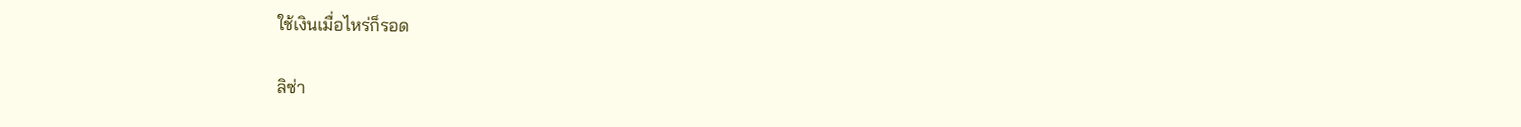ใช้เงินเมื่อไหร่ก็รอด

ลิซ่า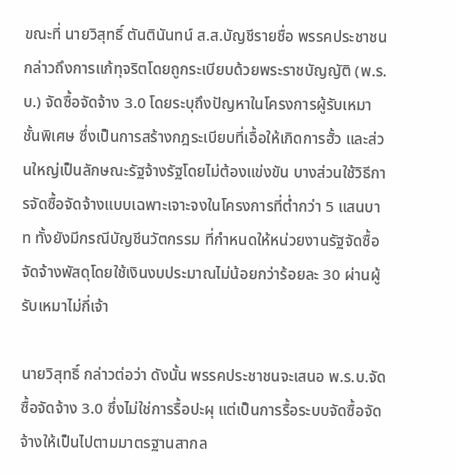ขณะที่ นายวิสุทธิ์ ตันตินันทน์ ส.ส.บัญชีรายชื่อ พรรคประชาชน กล่าวถึงการแก้ทุจริตโดยถูกระเบียบด้วยพระราชบัญญัติ (พ.ร.บ.) จัดซื้อจัดจ้าง 3.0 โดยระบุถึงปัญหาในโครงการผู้รับเหมาชั้นพิเศษ ซึ่งเป็นการสร้างกฎระเบียบที่เอื้อให้เกิดการฮั้ว และส่วนใหญ่เป็นลักษณะรัฐจ้างรัฐโดยไม่ต้องแข่งขัน บางส่วนใช้วิธีการจัดซื้อจัดจ้างแบบเฉพาะเจาะจงในโครงการที่ต่ำกว่า 5 แสนบาท ทั้งยังมีกรณีบัญชีนวัตกรรม ที่กำหนดให้หน่วยงานรัฐจัดซื้อจัดจ้างพัสดุโดยใช้เงินงบประมาณไม่น้อยกว่าร้อยละ 30 ผ่านผู้รับเหมาไม่กี่เจ้า

นายวิสุทธิ์ กล่าวต่อว่า ดังนั้น พรรคประชาชนจะเสนอ พ.ร.บ.จัดซื้อจัดจ้าง 3.0 ซึ่งไม่ใช่การรื้อปะผุ แต่เป็นการรื้อระบบจัดซื้อจัดจ้างให้เป็นไปตามมาตรฐานสากล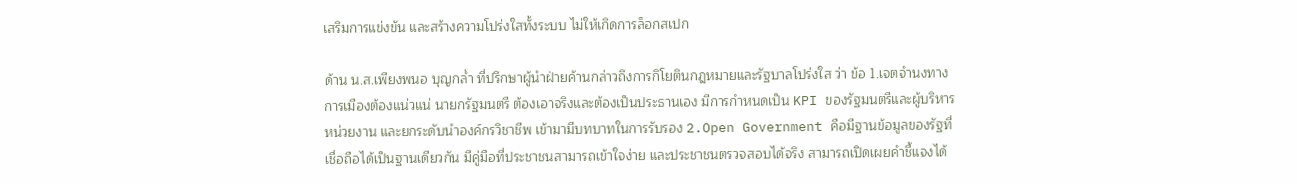เสริมการแข่งขัน และสร้างความโปร่งใสทั้งระบบ ไม่ให้เกิดการล็อกสเปก

ด้าน น.ส.เพียงพนอ บุญกล่ำ ที่ปรึกษาผู้นำฝ่ายค้านกล่าวถึงการกิโยตินกฎหมายและรัฐบาลโปร่งใส ว่า ข้อ 1.เจตจำนงทางการเมืองต้องแน่วแน่ นายกรัฐมนตรี ต้องเอาจริงและต้องเป็นประธานเอง มีการกำหนดเป็น KPI ของรัฐมนตรีและผู้บริหารหน่วยงาน และยกระดับนำองค์กรวิชาชีพ เข้ามามีบทบาทในการรับรอง 2.Open Government คือมีฐานข้อมูลของรัฐที่เชื่อถือได้เป็นฐานเดียวกัน มีคู่มือที่ประชาชนสามารถเข้าใจง่าย และประชาชนตรวจสอบได้จริง สามารถเปิดเผยคำชี้แจงได้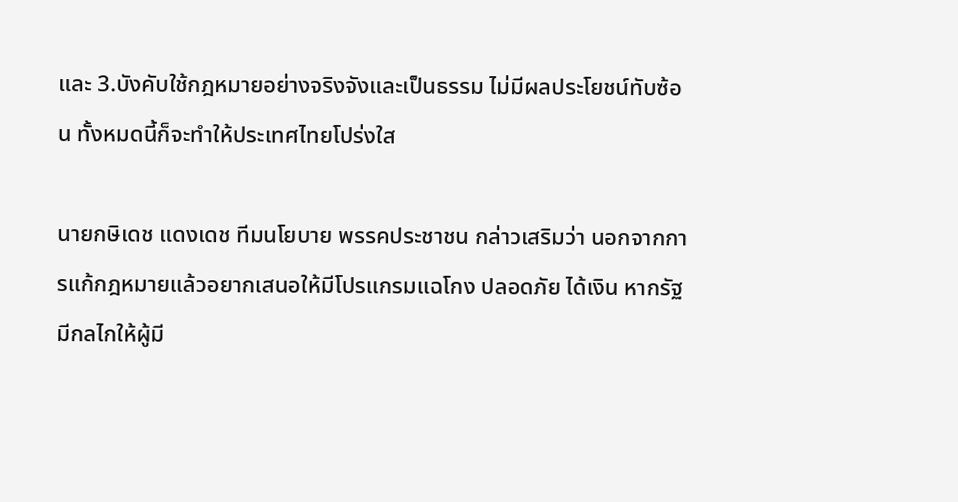และ 3.บังคับใช้กฎหมายอย่างจริงจังและเป็นธรรม ไม่มีผลประโยชน์ทับซ้อน ทั้งหมดนี้ก็จะทำให้ประเทศไทยโปร่งใส

นายกษิเดช แดงเดช ทีมนโยบาย พรรคประชาชน กล่าวเสริมว่า นอกจากการแก้กฎหมายแล้วอยากเสนอให้มีโปรแกรมแฉโกง ปลอดภัย ได้เงิน หากรัฐมีกลไกให้ผู้มี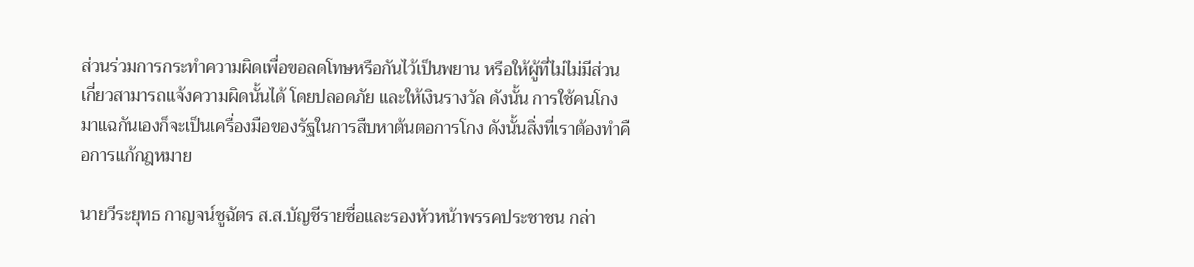ส่วนร่วมการกระทำความผิดเพื่อขอลดโทษหรือกันไว้เป็นพยาน หรือให้ผู้ที่ไม่ไม่มีส่วนเกี่ยวสามารถแจ้งความผิดนั้นได้ โดยปลอดภัย และให้เงินรางวัล ดังนั้น การใช้คนโกงมาแฉกันเองก็จะเป็นเครื่องมือของรัฐในการสืบหาต้นตอการโกง ดังนั้นสิ่งที่เราต้องทำคือการแก้กฎหมาย

นายวีระยุทธ กาญจน์ชูฉัตร ส.ส.บัญชีรายชื่อและรองหัวหน้าพรรคประชาชน กล่า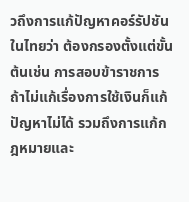วถึงการแก้ปัญหาคอร์รัปชันในไทยว่า ต้องกรองตั้งแต่ขั้นต้นเช่น การสอบข้าราชการ ถ้าไม่แก้เรื่องการใช้เงินก็แก้ปัญหาไม่ได้ รวมถึงการแก้กฎหมายและ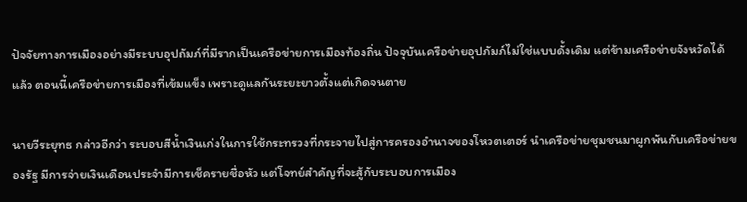ปัจจัยทางการเมืองอย่างมีระบบอุปถัมภ์ที่มีรากเป็นเครือข่ายการเมืองท้องถิ่น ปัจจุบันเครือข่ายอุปภัมภ์ไม่ใช่แบบดั้งเดิม แต่ข้ามเครือข่ายจังหวัดได้แล้ว ตอนนี้เครือข่ายการเมืองที่เข้มแข็ง เพราะดูแลกันระยะยาวตั้งแต่เกิดจนตาย

นายวีระยุทธ กล่าวอีกว่า ระบอบสีน้ำเงินเก่งในการใช้กระทรวงที่กระจายไปสู่การครองอำนาจของโหวตเตอร์ นำเครือข่ายชุมชนมาผูกพันกับเครือข่ายของรัฐ มีการจ่ายเงินเดือนประจำมีการเช็ครายชื่อหัว แต่โจทย์สำคัญที่จะสู้กับระบอบการเมือง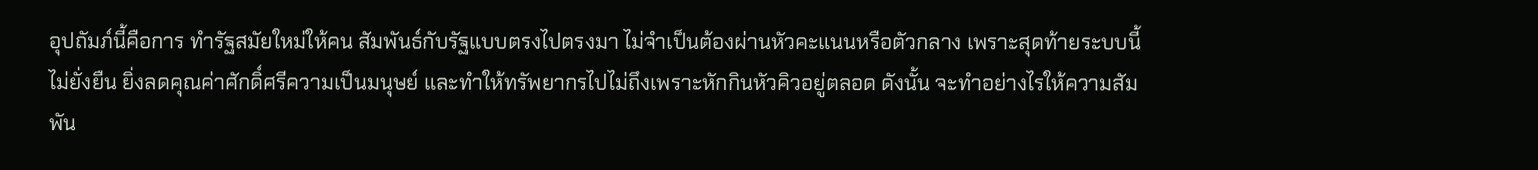อุปถัมภ์นี้คือการ ทำรัฐสมัยใหม่ให้คน สัมพันธ์กับรัฐแบบตรงไปตรงมา ไม่จำเป็นต้องผ่านหัวคะแนนหรือตัวกลาง เพราะสุดท้ายระบบนี้ไม่ยั่งยืน ยิ่งลดคุณค่าศักดิ์ศรีความเป็นมนุษย์ และทำให้ทรัพยากรไปไม่ถึงเพราะหักกินหัวคิวอยู่ตลอด ดังนั้น จะทำอย่างไรให้ความสัมพัน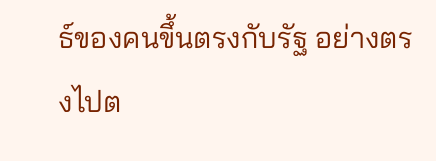ธ์ของคนขึ้นตรงกับรัฐ อย่างตรงไปต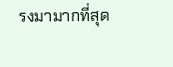รงมามากที่สุด